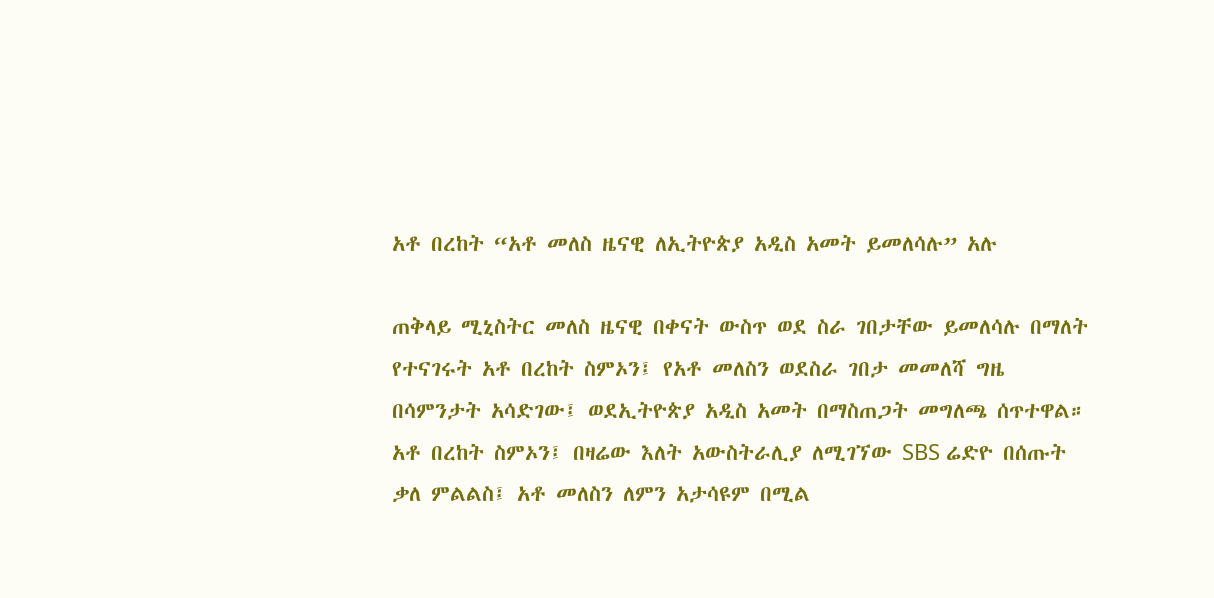አቶ በረከት “አቶ መለስ ዜናዊ ለኢትዮጵያ አዲስ አመት ይመለሳሉ” አሉ

ጠቅላይ ሚኒስትር መለስ ዜናዊ በቀናት ውስጥ ወደ ስራ ገበታቸው ይመለሳሉ በማለት የተናገሩት አቶ በረከት ስምኦን፤ የአቶ መለስን ወደስራ ገበታ መመለሻ ግዜ በሳምንታት አሳድገው፤ ወደኢትዮጵያ አዲስ አመት በማስጠጋት መግለጫ ሰጥተዋል።
አቶ በረከት ስምኦን፤ በዛሬው እለት አውስትራሊያ ለሚገኘው SBS ሬድዮ በሰጡት ቃለ ምልልስ፤ አቶ መለስን ለምን አታሳዩም በሚል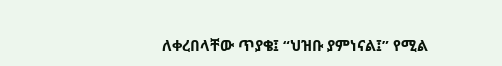ለቀረበላቸው ጥያቄ፤ “ህዝቡ ያምነናል፤” የሚል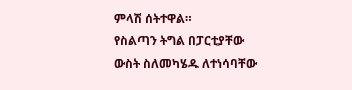ምላሽ ሰትተዋል።
የስልጣን ትግል በፓርቲያቸው ውስት ስለመካሄዱ ለተነሳባቸው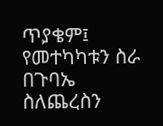ጥያቄም፤ የመተካካቱን ስራ በጉባኤ ስለጨረስን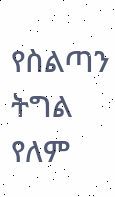የስልጣን ትግል የለም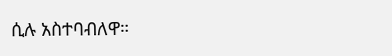ሲሉ አስተባብለዋ።